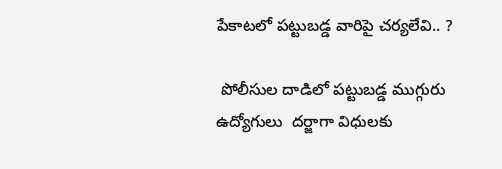పేకాటలో పట్టుబడ్డ వారిపై చర్యలేవి.. ?

 పోలీసుల దాడిలో పట్టుబడ్డ ముగ్గురు ఉద్యోగులు  దర్జాగా విధులకు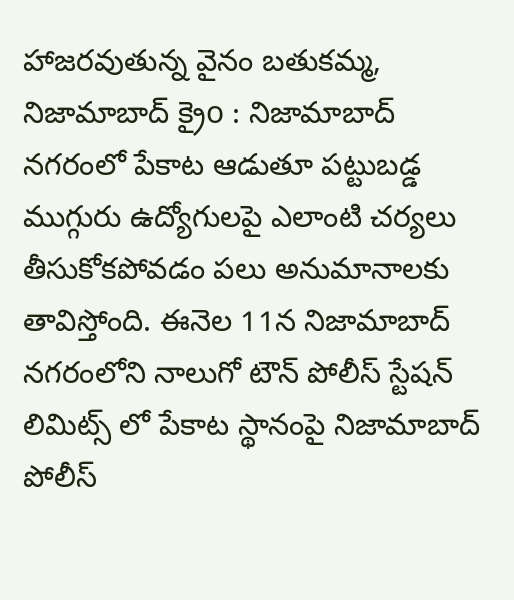హాజరవుతున్న వైనం బతుకమ్మ, నిజామాబాద్ క్రైo : నిజామాబాద్ నగరంలో పేకాట ఆడుతూ పట్టుబడ్డ ముగ్గురు ఉద్యోగులపై ఎలాంటి చర్యలు తీసుకోకపోవడం పలు అనుమానాలకు తావిస్తోంది. ఈనెల 11న నిజామాబాద్ నగరంలోని నాలుగో టౌన్ పోలీస్ స్టేషన్ లిమిట్స్ లో పేకాట స్థానంపై నిజామాబాద్ పోలీస్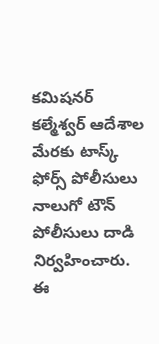కమిషనర్ కల్మేశ్వర్ ఆదేశాల మేరకు టాస్క్ ఫోర్స్ పోలీసులు నాలుగో టౌన్ పోలీసులు దాడి నిర్వహించారు. ఈ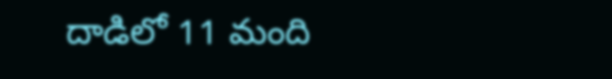దాడిలో 11 మంది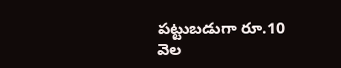పట్టుబడుగా రూ.10 వెల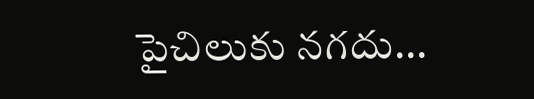పైచిలుకు నగదు...